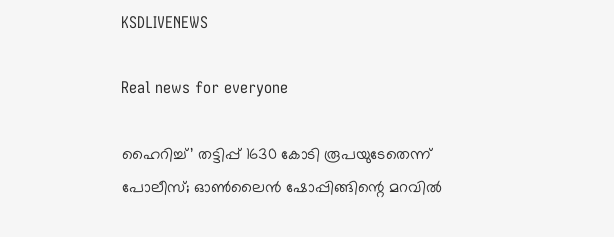KSDLIVENEWS

Real news for everyone

ഹൈറിച്ച്’ തട്ടിപ്പ് 1630 കോടി രൂപയുടേതെന്ന് പോലീസ്; ഓൺലൈൻ ഷോപ്പിങ്ങിന്റെ മറവിൽ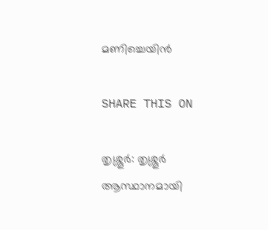മണിച്ചെയിൻ

SHARE THIS ON

തൃശ്ശൂര്‍: തൃശ്ശൂര്‍ ആസ്ഥാനമായി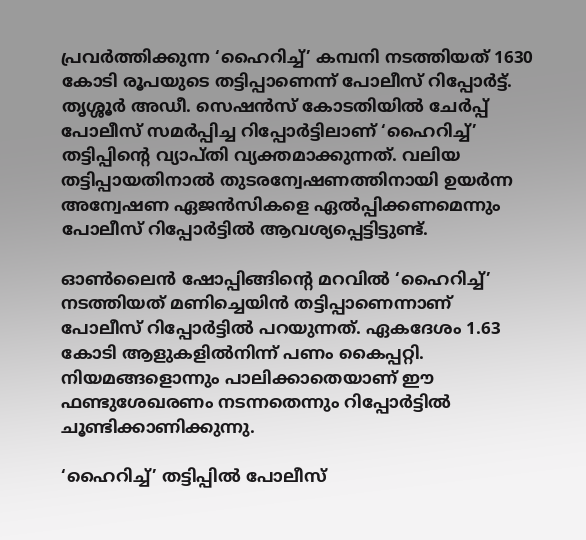പ്രവര്‍ത്തിക്കുന്ന ‘ഹൈറിച്ച്’ കമ്പനി നടത്തിയത് 1630 കോടി രൂപയുടെ തട്ടിപ്പാണെന്ന് പോലീസ് റിപ്പോര്‍ട്ട്. തൃശ്ശൂര്‍ അഡീ. സെഷന്‍സ് കോടതിയില്‍ ചേര്‍പ്പ് പോലീസ് സമര്‍പ്പിച്ച റിപ്പോര്‍ട്ടിലാണ് ‘ഹൈറിച്ച്’ തട്ടിപ്പിന്റെ വ്യാപ്തി വ്യക്തമാക്കുന്നത്. വലിയ തട്ടിപ്പായതിനാല്‍ തുടരന്വേഷണത്തിനായി ഉയര്‍ന്ന അന്വേഷണ ഏജന്‍സികളെ ഏല്‍പ്പിക്കണമെന്നും പോലീസ് റിപ്പോര്‍ട്ടില്‍ ആവശ്യപ്പെട്ടിട്ടുണ്ട്.

ഓണ്‍ലൈന്‍ ഷോപ്പിങ്ങിന്റെ മറവില്‍ ‘ഹൈറിച്ച്’ നടത്തിയത് മണിച്ചെയിന്‍ തട്ടിപ്പാണെന്നാണ് പോലീസ് റിപ്പോര്‍ട്ടില്‍ പറയുന്നത്. ഏകദേശം 1.63 കോടി ആളുകളില്‍നിന്ന് പണം കൈപ്പറ്റി. നിയമങ്ങളൊന്നും പാലിക്കാതെയാണ് ഈ ഫണ്ടുശേഖരണം നടന്നതെന്നും റിപ്പോര്‍ട്ടില്‍ ചൂണ്ടിക്കാണിക്കുന്നു.

‘ഹൈറിച്ച്’ തട്ടിപ്പില്‍ പോലീസ്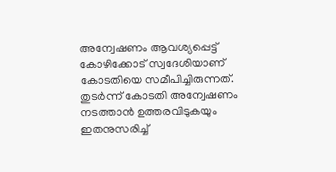അന്വേഷണം ആവശ്യപ്പെട്ട് കോഴിക്കോട് സ്വദേശിയാണ് കോടതിയെ സമീപിച്ചിരുന്നത്. തുടര്‍ന്ന് കോടതി അന്വേഷണം നടത്താന്‍ ഉത്തരവിടുകയും ഇതനുസരിച്ച്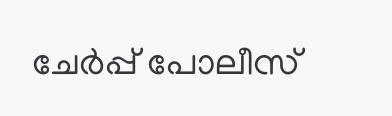ചേര്‍പ്പ് പോലീസ്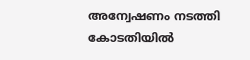അന്വേഷണം നടത്തി കോടതിയില്‍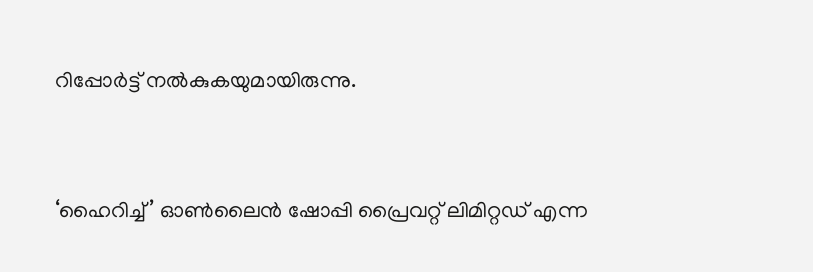റിപ്പോര്‍ട്ട് നല്‍കുകയുമായിരുന്നു.


‘ഹൈറിച്ച്’ ഓണ്‍ലൈന്‍ ഷോപ്പി പ്രൈവറ്റ് ലിമിറ്റഡ് എന്ന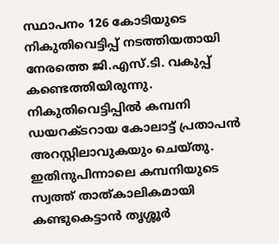സ്ഥാപനം 126 കോടിയുടെ നികുതിവെട്ടിപ്പ് നടത്തിയതായി നേരത്തെ ജി.എസ്.ടി. വകുപ്പ് കണ്ടെത്തിയിരുന്നു. നികുതിവെട്ടിപ്പില്‍ കമ്പനി ഡയറക്ടറായ കോലാട്ട് പ്രതാപന്‍ അറസ്റ്റിലാവുകയും ചെയ്തു. ഇതിനുപിന്നാലെ കമ്പനിയുടെ സ്വത്ത് താത്കാലികമായി കണ്ടുകെട്ടാന്‍ തൃശ്ശൂര്‍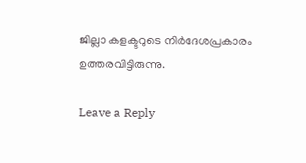ജില്ലാ കളക്ടറുടെ നിര്‍ദേശപ്രകാരം ഉത്തരവിട്ടിരുന്നു.

Leave a Reply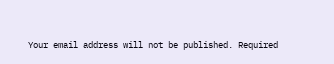Your email address will not be published. Required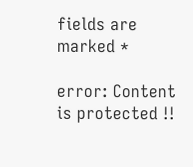fields are marked *

error: Content is protected !!